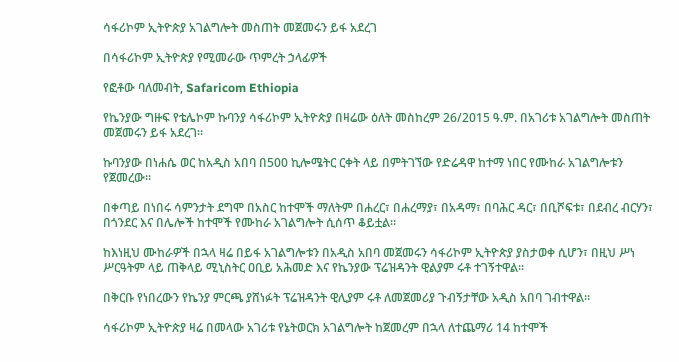ሳፋሪኮም ኢትዮጵያ አገልግሎት መስጠት መጀመሩን ይፋ አደረገ

በሳፋሪኮም ኢትዮጵያ የሚመራው ጥምረት ኃላፊዎች

የፎቶው ባለመብት, Safaricom Ethiopia

የኬንያው ግዙፍ የቴሌኮም ኩባንያ ሳፋሪኮም ኢትዮጵያ በዛሬው ዕለት መስከረም 26/2015 ዓ.ም. በአገሪቱ አገልግሎት መስጠት መጀመሩን ይፋ አደረገ።

ኩባንያው በነሐሴ ወር ከአዲስ አበባ በ500 ኪሎሜትር ርቀት ላይ በምትገኘው የድሬዳዋ ከተማ ነበር የሙከራ አገልግሎቱን የጀመረው።

በቀጣይ በነበሩ ሳምንታት ደግሞ በአስር ከተሞች ማለትም በሐረር፣ በሐረማያ፣ በአዳማ፣ በባሕር ዳር፣ በቢሾፍቱ፣ በደብረ ብርሃን፣ በጎንደር እና በሌሎች ከተሞች የሙከራ አገልግሎት ሲሰጥ ቆይቷል።

ከእነዚህ ሙከራዎች በኋላ ዛሬ በይፋ አገልግሎቱን በአዲስ አበባ መጀመሩን ሳፋሪኮም ኢትዮጵያ ያስታወቀ ሲሆን፣ በዚህ ሥነ ሥርዓትም ላይ ጠቅላይ ሚኒስትር ዐቢይ አሕመድ እና የኬንያው ፕሬዝዳንት ዊልያም ሩቶ ተገኝተዋል።

በቅርቡ የነበረውን የኬንያ ምርጫ ያሸነፉት ፕሬዝዳንት ዊሊያም ሩቶ ለመጀመሪያ ጉብኝታቸው አዲስ አበባ ገብተዋል።

ሳፋሪኮም ኢትዮጵያ ዛሬ በመላው አገሪቱ የኔትወርክ አገልግሎት ከጀመረም በኋላ ለተጨማሪ 14 ከተሞች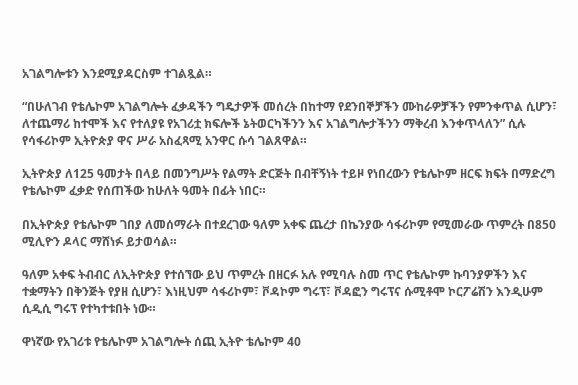አገልግሎቱን እንደሚያዳርስም ተገልጿል።

“በሁለገብ የቴሌኮም አገልግሎት ፈቃዳችን ግዴታዎች መሰረት በከተማ የደንበኞቻችን ሙከራዎቻችን የምንቀጥል ሲሆን፣ ለተጨማሪ ከተሞች እና የተለያዩ የአገሪቷ ክፍሎች ኔትወርካችንን እና አገልግሎታችንን ማቅረብ እንቀጥላለን” ሲሉ የሳፋሪኮም ኢትዮጵያ ዋና ሥራ አስፈጻሚ አንዋር ሱሳ ገልጸዋል።

ኢትዮጵያ ለ125 ዓመታት በላይ በመንግሥት የልማት ድርጅት በብቸኝነት ተይዞ የነበረውን የቴሌኮም ዘርፍ ክፍት በማድረግ የቴሌኮም ፈቃድ የሰጠችው ከሁለት ዓመት በፊት ነበር።

በኢትዮጵያ የቴሌኮም ገበያ ለመሰማራት በተደረገው ዓለም አቀፍ ጨረታ በኬንያው ሳፋሪኮም የሚመራው ጥምረት በ850 ሚሊዮን ዶላር ማሸነፉ ይታወሳል።

ዓለም አቀፍ ትብብር ለኢትዮጵያ የተሰኘው ይህ ጥምረት በዘርፉ አሉ የሚባሉ ስመ ጥር የቴሌኮም ኩባንያዎችን እና ተቋማትን በቅንጅት የያዘ ሲሆን፣ እነዚህም ሳፋሪኮም፣ ቮዳኮም ግሩፕ፣ ቮዳፎን ግሩፕና ሱሚቶሞ ኮርፖሬሽን እንዲሁም ሲዲሲ ግሩፕ የተካተቱበት ነው።

ዋነኛው የአገሪቱ የቴሌኮም አገልግሎት ሰጪ ኢትዮ ቴሌኮም 40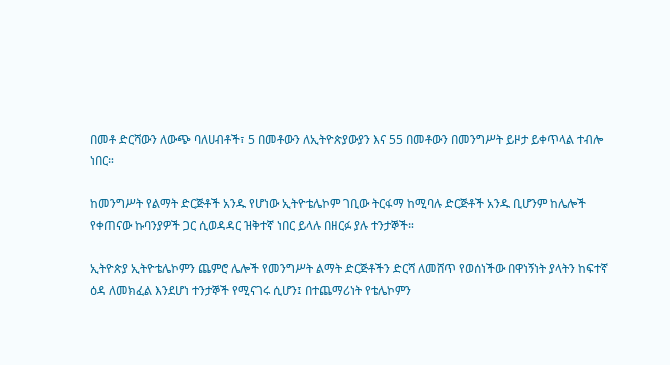በመቶ ድርሻውን ለውጭ ባለሀብቶች፣ 5 በመቶውን ለኢትዮጵያውያን እና 55 በመቶውን በመንግሥት ይዞታ ይቀጥላል ተብሎ ነበር።

ከመንግሥት የልማት ድርጅቶች አንዱ የሆነው ኢትዮቴሌኮም ገቢው ትርፋማ ከሚባሉ ድርጅቶች አንዱ ቢሆንም ከሌሎች የቀጠናው ኩባንያዎች ጋር ሲወዳዳር ዝቅተኛ ነበር ይላሉ በዘርፉ ያሉ ተንታኞች።

ኢትዮጵያ ኢትዮቴሌኮምን ጨምሮ ሌሎች የመንግሥት ልማት ድርጅቶችን ድርሻ ለመሸጥ የወሰነችው በዋነኝነት ያላትን ከፍተኛ ዕዳ ለመክፈል እንደሆነ ተንታኞች የሚናገሩ ሲሆን፤ በተጨማሪነት የቴሌኮምን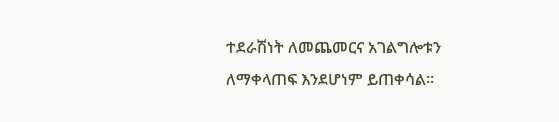ተደራሽነት ለመጨመርና አገልግሎቱን ለማቀላጠፍ እንደሆነም ይጠቀሳል።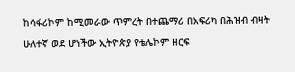ከሳፋሪኮም ከሚመራው ጥምረት በተጨማሪ በአፍሪካ በሕዝብ ብዛት ሁለተኛ ወደ ሆነችው ኢትዮጵያ የቴሌኮም ዘርፍ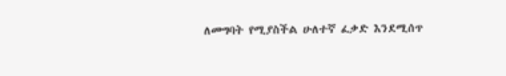ለመግባት የሚያስችል ሁለተኛ ፈቃድ እንደሚሰጥ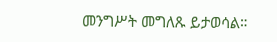መንግሥት መግለጹ ይታወሳል።